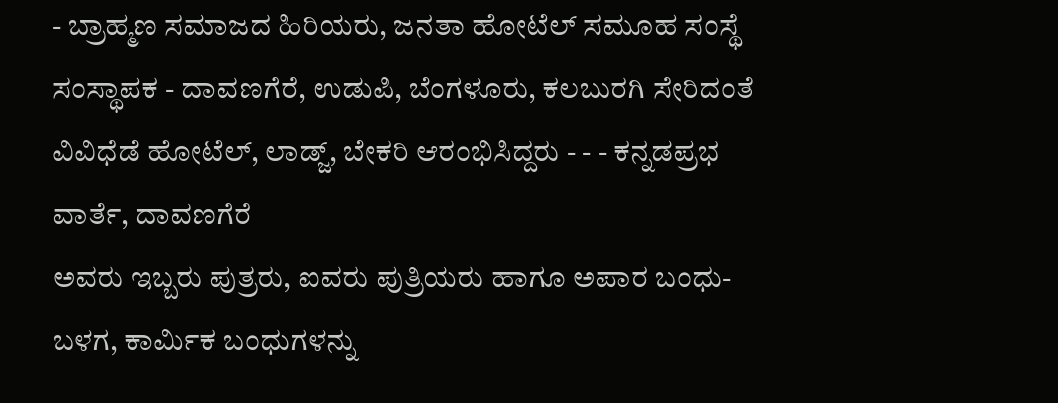- ಬ್ರಾಹ್ಮಣ ಸಮಾಜದ ಹಿರಿಯರು, ಜನತಾ ಹೋಟೆಲ್ ಸಮೂಹ ಸಂಸ್ಥೆ ಸಂಸ್ಥಾಪಕ - ದಾವಣಗೆರೆ, ಉಡುಪಿ, ಬೆಂಗಳೂರು, ಕಲಬುರಗಿ ಸೇರಿದಂತೆ ವಿವಿಧೆಡೆ ಹೋಟೆಲ್, ಲಾಡ್ಜ್, ಬೇಕರಿ ಆರಂಭಿಸಿದ್ದರು - - - ಕನ್ನಡಪ್ರಭ ವಾರ್ತೆ, ದಾವಣಗೆರೆ
ಅವರು ಇಬ್ಬರು ಪುತ್ರರು, ಐವರು ಪುತ್ರಿಯರು ಹಾಗೂ ಅಪಾರ ಬಂಧು-ಬಳಗ, ಕಾರ್ಮಿಕ ಬಂಧುಗಳನ್ನು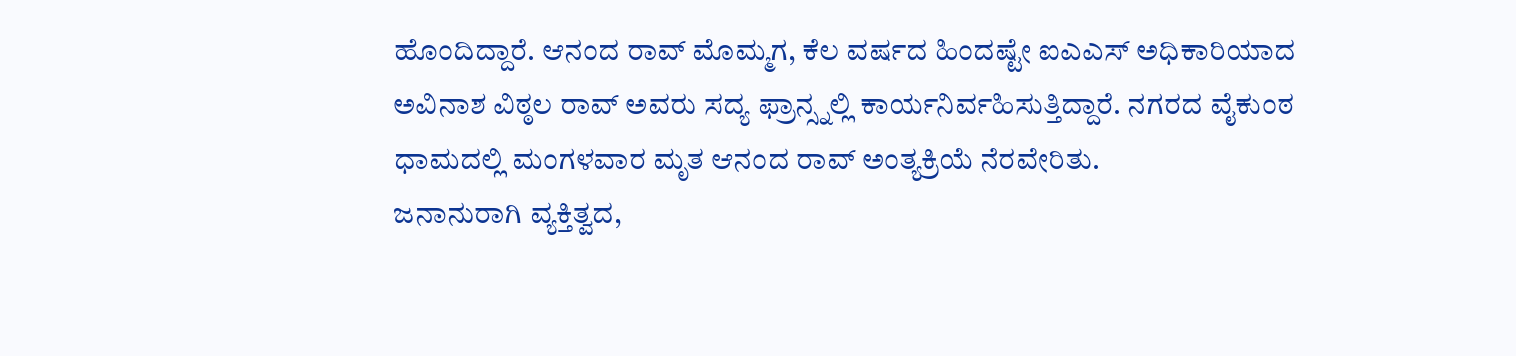ಹೊಂದಿದ್ದಾರೆ. ಆನಂದ ರಾವ್ ಮೊಮ್ಮಗ, ಕೆಲ ವರ್ಷದ ಹಿಂದಷ್ಟೇ ಐಎಎಸ್ ಅಧಿಕಾರಿಯಾದ ಅವಿನಾಶ ವಿಠ್ಠಲ ರಾವ್ ಅವರು ಸದ್ಯ ಫ್ರಾನ್ಸ್ನಲ್ಲಿ ಕಾರ್ಯನಿರ್ವಹಿಸುತ್ತಿದ್ದಾರೆ. ನಗರದ ವೈಕುಂಠ ಧಾಮದಲ್ಲಿ ಮಂಗಳವಾರ ಮೃತ ಆನಂದ ರಾವ್ ಅಂತ್ಯಕ್ರಿಯೆ ನೆರವೇರಿತು.
ಜನಾನುರಾಗಿ ವ್ಯಕ್ತಿತ್ವದ,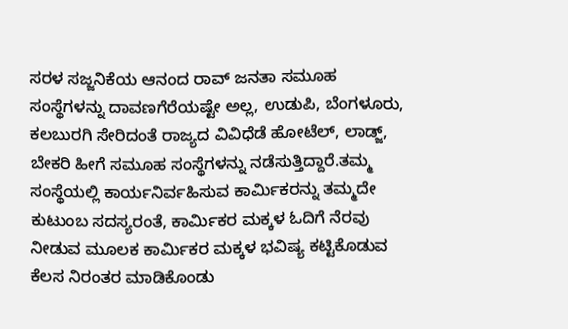ಸರಳ ಸಜ್ಜನಿಕೆಯ ಆನಂದ ರಾವ್ ಜನತಾ ಸಮೂಹ ಸಂಸ್ಥೆಗಳನ್ನು ದಾವಣಗೆರೆಯಷ್ಟೇ ಅಲ್ಲ, ಉಡುಪಿ, ಬೆಂಗಳೂರು, ಕಲಬುರಗಿ ಸೇರಿದಂತೆ ರಾಜ್ಯದ ವಿವಿಧೆಡೆ ಹೋಟೆಲ್, ಲಾಡ್ಜ್, ಬೇಕರಿ ಹೀಗೆ ಸಮೂಹ ಸಂಸ್ಥೆಗಳನ್ನು ನಡೆಸುತ್ತಿದ್ದಾರೆ.ತಮ್ಮ ಸಂಸ್ಥೆಯಲ್ಲಿ ಕಾರ್ಯನಿರ್ವಹಿಸುವ ಕಾರ್ಮಿಕರನ್ನು ತಮ್ಮದೇ ಕುಟುಂಬ ಸದಸ್ಯರಂತೆ, ಕಾರ್ಮಿಕರ ಮಕ್ಕಳ ಓದಿಗೆ ನೆರವು ನೀಡುವ ಮೂಲಕ ಕಾರ್ಮಿಕರ ಮಕ್ಕಳ ಭವಿಷ್ಯ ಕಟ್ಟಿಕೊಡುವ ಕೆಲಸ ನಿರಂತರ ಮಾಡಿಕೊಂಡು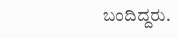ಬಂದಿದ್ದರು.